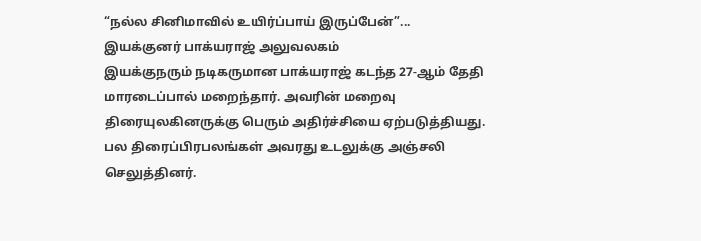“நல்ல சினிமாவில் உயிர்ப்பாய் இருப்பேன்”... இயக்குனர் பாக்யராஜ் அலுவலகம்
இயக்குநரும் நடிகருமான பாக்யராஜ் கடந்த 27-ஆம் தேதி மாரடைப்பால் மறைந்தார். அவரின் மறைவு திரையுலகினருக்கு பெரும் அதிர்ச்சியை ஏற்படுத்தியது. பல திரைப்பிரபலங்கள் அவரது உடலுக்கு அஞ்சலி செலுத்தினர்.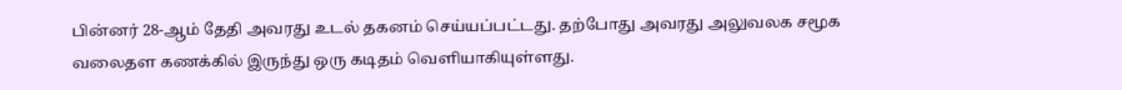பின்னர் 28-ஆம் தேதி அவரது உடல் தகனம் செய்யப்பட்டது. தற்போது அவரது அலுவலக சமூக வலைதள கணக்கில் இருந்து ஒரு கடிதம் வெளியாகியுள்ளது.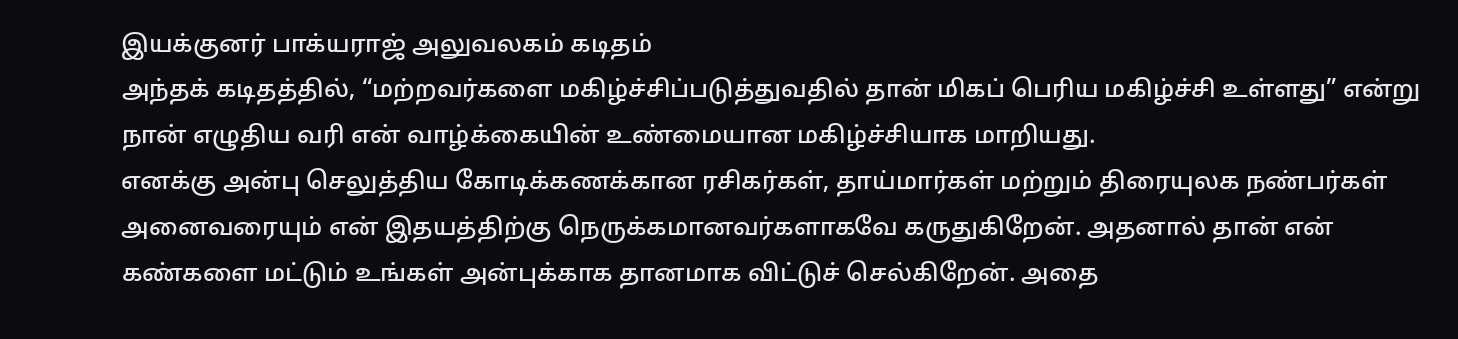இயக்குனர் பாக்யராஜ் அலுவலகம் கடிதம்
அந்தக் கடிதத்தில், “மற்றவர்களை மகிழ்ச்சிப்படுத்துவதில் தான் மிகப் பெரிய மகிழ்ச்சி உள்ளது” என்று நான் எழுதிய வரி என் வாழ்க்கையின் உண்மையான மகிழ்ச்சியாக மாறியது.
எனக்கு அன்பு செலுத்திய கோடிக்கணக்கான ரசிகர்கள், தாய்மார்கள் மற்றும் திரையுலக நண்பர்கள் அனைவரையும் என் இதயத்திற்கு நெருக்கமானவர்களாகவே கருதுகிறேன். அதனால் தான் என் கண்களை மட்டும் உங்கள் அன்புக்காக தானமாக விட்டுச் செல்கிறேன். அதை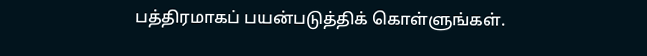பத்திரமாகப் பயன்படுத்திக் கொள்ளுங்கள்.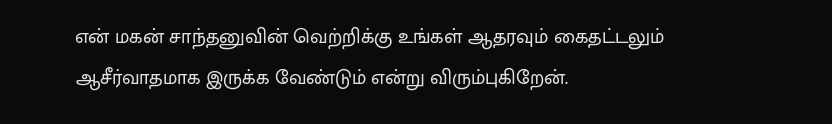என் மகன் சாந்தனுவின் வெற்றிக்கு உங்கள் ஆதரவும் கைதட்டலும் ஆசீர்வாதமாக இருக்க வேண்டும் என்று விரும்புகிறேன்.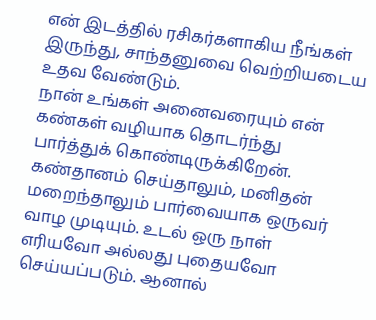என் இடத்தில் ரசிகர்களாகிய நீங்கள் இருந்து, சாந்தனுவை வெற்றியடைய உதவ வேண்டும்.
நான் உங்கள் அனைவரையும் என் கண்கள் வழியாக தொடர்ந்து பார்த்துக் கொண்டிருக்கிறேன். கண்தானம் செய்தாலும், மனிதன் மறைந்தாலும் பார்வையாக ஒருவர் வாழ முடியும். உடல் ஒரு நாள் எரியவோ அல்லது புதையவோ செய்யப்படும். ஆனால்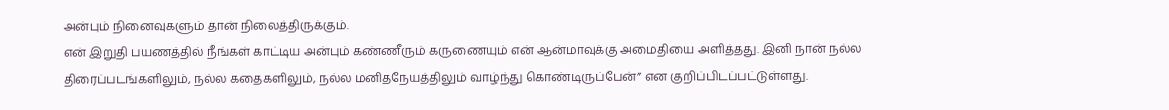அன்பும் நினைவுகளும் தான் நிலைத்திருக்கும்.
என் இறுதி பயணத்தில் நீங்கள் காட்டிய அன்பும் கண்ணீரும் கருணையும் என் ஆன்மாவுக்கு அமைதியை அளித்தது. இனி நான் நல்ல திரைப்படங்களிலும், நல்ல கதைகளிலும், நல்ல மனிதநேயத்திலும் வாழ்ந்து கொண்டிருப்பேன்” என குறிப்பிடப்பட்டுள்ளது.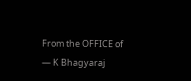From the OFFICE of
— K Bhagyaraj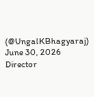(@UngalKBhagyaraj) June 30, 2026
Director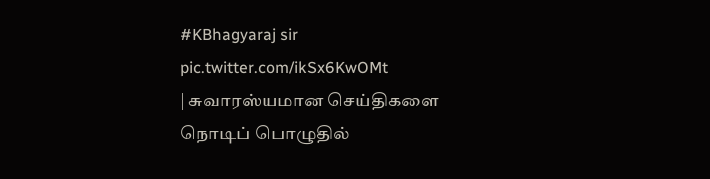#KBhagyaraj sir pic.twitter.com/ikSx6KwOMt
| சுவாரஸ்யமான செய்திகளை நொடிப் பொழுதில்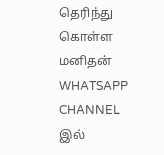தெரிந்து கொள்ள மனிதன் WHATSAPP CHANNEL இல்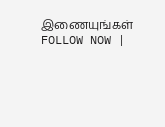இணையுங்கள் FOLLOW NOW |